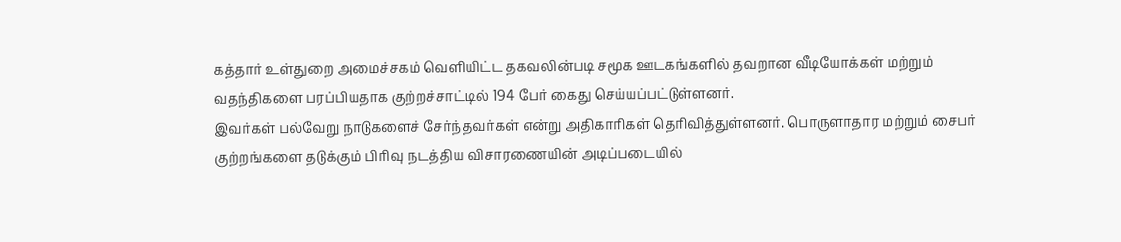கத்தார் உள்துறை அமைச்சகம் வெளியிட்ட தகவலின்படி சமூக ஊடகங்களில் தவறான வீடியோக்கள் மற்றும் வதந்திகளை பரப்பியதாக குற்றச்சாட்டில் 194 பேர் கைது செய்யப்பட்டுள்ளனர்.
இவர்கள் பல்வேறு நாடுகளைச் சேர்ந்தவர்கள் என்று அதிகாரிகள் தெரிவித்துள்ளனர். பொருளாதார மற்றும் சைபர் குற்றங்களை தடுக்கும் பிரிவு நடத்திய விசாரணையின் அடிப்படையில்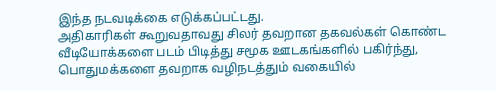இந்த நடவடிக்கை எடுக்கப்பட்டது.
அதிகாரிகள் கூறுவதாவது சிலர் தவறான தகவல்கள் கொண்ட வீடியோக்களை படம் பிடித்து சமூக ஊடகங்களில் பகிர்ந்து, பொதுமக்களை தவறாக வழிநடத்தும் வகையில்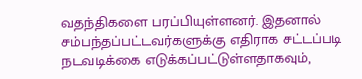வதந்திகளை பரப்பியுள்ளனர். இதனால் சம்பந்தப்பட்டவர்களுக்கு எதிராக சட்டப்படி நடவடிக்கை எடுக்கப்பட்டுள்ளதாகவும்,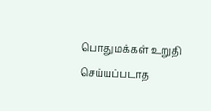பொதுமக்கள் உறுதி செய்யப்படாத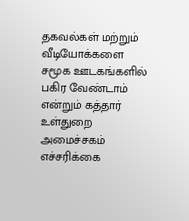தகவல்கள் மற்றும் வீடியோக்களை சமூக ஊடகங்களில் பகிர வேண்டாம் என்றும் கத்தார் உள்துறை அமைச்சகம் எச்சரிக்கை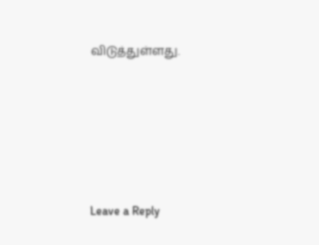விடுத்துள்ளது.





Leave a Reply